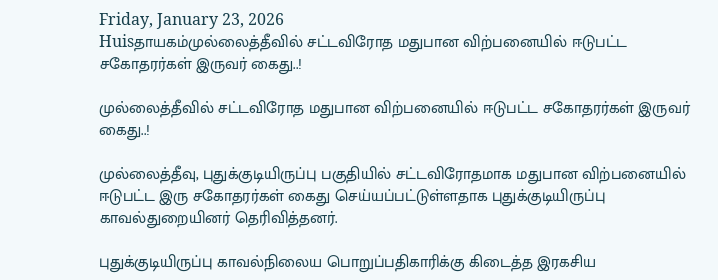Friday, January 23, 2026
Huisதாயகம்முல்லைத்தீவில் சட்டவிரோத மதுபான விற்பனையில் ஈடுபட்ட சகோதரர்கள் இருவர் கைது..!

முல்லைத்தீவில் சட்டவிரோத மதுபான விற்பனையில் ஈடுபட்ட சகோதரர்கள் இருவர் கைது..!

முல்லைத்தீவு, புதுக்குடியிருப்பு பகுதியில் சட்டவிரோதமாக மதுபான விற்பனையில் ஈடுபட்ட இரு சகோதரர்கள் கைது செய்யப்பட்டுள்ளதாக புதுக்குடியிருப்பு காவல்துறையினர் தெரிவித்தனர்.

புதுக்குடியிருப்பு காவல்நிலைய பொறுப்பதிகாரிக்கு கிடைத்த இரகசிய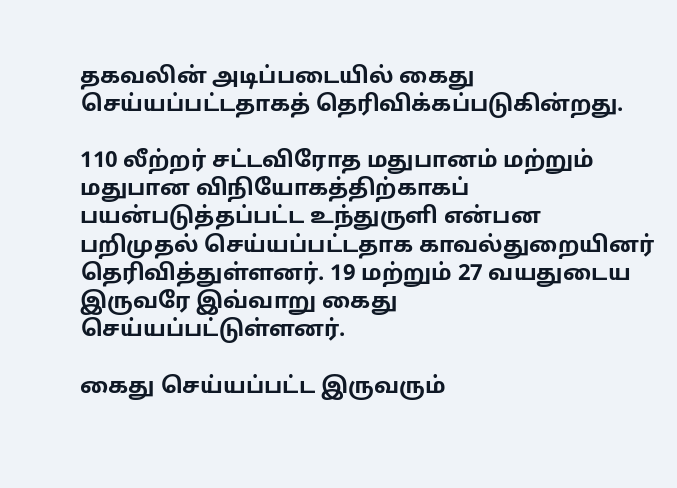தகவலின் அடிப்படையில் கைது செய்யப்பட்டதாகத் தெரிவிக்கப்படுகின்றது.

110 லீற்றர் சட்டவிரோத மதுபானம் மற்றும் மதுபான விநியோகத்திற்காகப் பயன்படுத்தப்பட்ட உந்துருளி என்பன பறிமுதல் செய்யப்பட்டதாக காவல்துறையினர் தெரிவித்துள்ளனர். 19 மற்றும் 27 வயதுடைய இருவரே இவ்வாறு கைது செய்யப்பட்டுள்ளனர்.

கைது செய்யப்பட்ட இருவரும்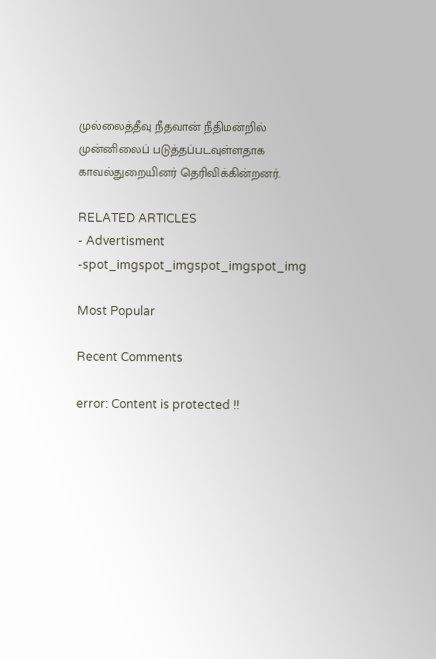முல்லைத்தீவு நீதவான் நீதிமன்றில் முன்னிலைப் படுத்தப்படவுள்ளதாக காவல்துறையினர் தெரிவிக்கின்றனர்.

RELATED ARTICLES
- Advertisment -spot_imgspot_imgspot_imgspot_img

Most Popular

Recent Comments

error: Content is protected !!